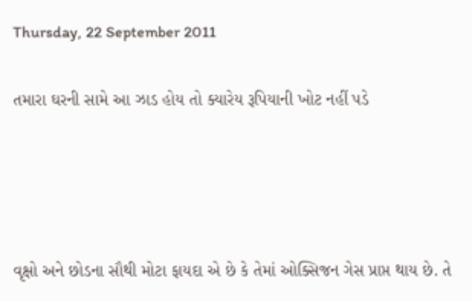Thursday, 22 September 2011

તમારા ઘરની સામે આ ઝાડ હોય તો ક્યારેય રૂપિયાની ખોટ નહીં પડે




વૃક્ષો અને છોડના સૌથી મોટા ફાયદા એ છે કે તેમાં ઓક્સિજન ગેસ પ્રાપ્ત થાય છે. તે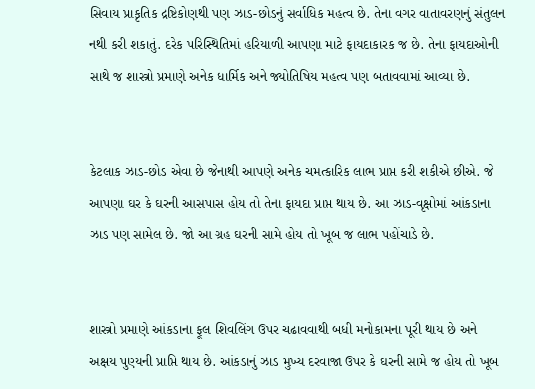સિવાય પ્રાકૃતિક દ્રષ્ટિકોણથી પણ ઝાડ-છોડનું સર્વાધિક મહત્વ છે. તેના વગર વાતાવરણનું સંતુલન નથી કરી શકાતું. દરેક પરિસ્થિતિમાં હરિયાળી આપણા માટે ફાયદાકારક જ છે. તેના ફાયદાઓની સાથે જ શાસ્ત્રો પ્રમાણે અનેક ધાર્મિક અને જ્યોતિષિય મહત્વ પણ બતાવવામાં આવ્યા છે.


કેટલાક ઝાડ-છોડ એવા છે જેનાથી આપણે અનેક ચમત્કારિક લાભ પ્રાપ્ત કરી શકીએ છીએ. જે આપણા ઘર કે ઘરની આસપાસ હોય તો તેના ફાયદા પ્રાપ્ત થાય છે. આ ઝાડ-વૃક્ષોમાં આંકડાના ઝાડ પણ સામેલ છે. જો આ ગ્રહ ઘરની સામે હોય તો ખૂબ જ લાભ પહોંચાડે છે.


શાસ્ત્રો પ્રમાણે આંકડાના ફૂલ શિવલિંગ ઉપર ચઢાવવાથી બધી મનોકામના પૂરી થાય છે અને અક્ષય પુણ્યની પ્રાપ્તિ થાય છે. આંકડાનું ઝાડ મુખ્ય દરવાજા ઉપર કે ઘરની સામે જ હોય તો ખૂબ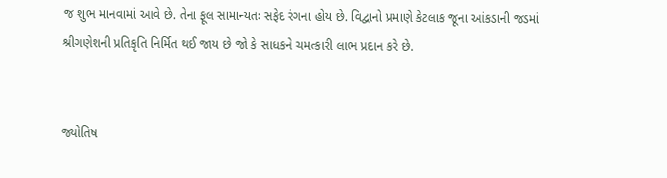જ શુભ માનવામાં આવે છે. તેના ફૂલ સામાન્યતઃ સફેદ રંગના હોય છે. વિદ્વાનો પ્રમાણે કેટલાક જૂના આંકડાની જડમાં શ્રીગણેશની પ્રતિકૃતિ નિર્મિત થઈ જાય છે જો કે સાધકને ચમત્કારી લાભ પ્રદાન કરે છે.


જ્યોતિષ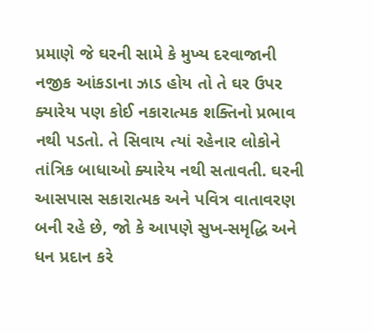પ્રમાણે જે ઘરની સામે કે મુખ્ય દરવાજાની નજીક આંકડાના ઝાડ હોય તો તે ઘર ઉપર ક્યારેય પણ કોઈ નકારાત્મક શક્તિનો પ્રભાવ નથી પડતો. તે સિવાય ત્યાં રહેનાર લોકોને તાંત્રિક બાધાઓ ક્યારેય નથી સતાવતી. ઘરની આસપાસ સકારાત્મક અને પવિત્ર વાતાવરણ બની રહે છે, જો કે આપણે સુખ-સમૃદ્ધિ અને ધન પ્રદાન કરે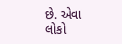છે. એવા લોકો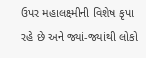ઉપર મહાલક્ષ્મીની વિશેષ કૃપા રહે છે અને જ્યાં-જ્યાંથી લોકો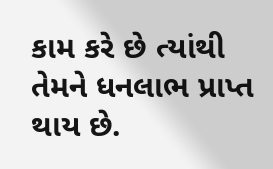કામ કરે છે ત્યાંથી તેમને ધનલાભ પ્રાપ્ત થાય છે.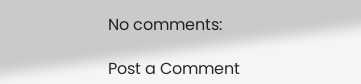No comments:

Post a Comment